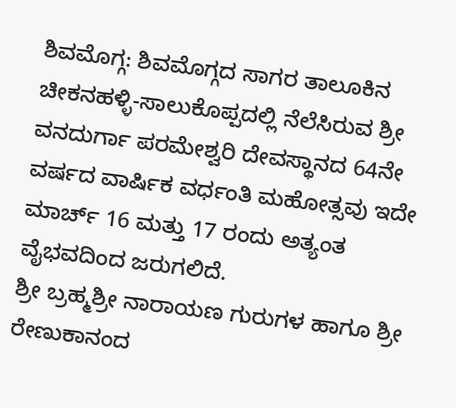ಶಿವಮೊಗ್ಗ: ಶಿವಮೊಗ್ಗದ ಸಾಗರ ತಾಲೂಕಿನ ಚೀಕನಹಳ್ಳಿ-ಸಾಲುಕೊಪ್ಪದಲ್ಲಿ ನೆಲೆಸಿರುವ ಶ್ರೀ ವನದುರ್ಗಾ ಪರಮೇಶ್ವರಿ ದೇವಸ್ಥಾನದ 64ನೇ ವರ್ಷದ ವಾರ್ಷಿಕ ವರ್ಧಂತಿ ಮಹೋತ್ಸವು ಇದೇ ಮಾರ್ಚ್ 16 ಮತ್ತು 17 ರಂದು ಅತ್ಯಂತ ವೈಭವದಿಂದ ಜರುಗಲಿದೆ.
ಶ್ರೀ ಬ್ರಹ್ಮಶ್ರೀ ನಾರಾಯಣ ಗುರುಗಳ ಹಾಗೂ ಶ್ರೀ ರೇಣುಕಾನಂದ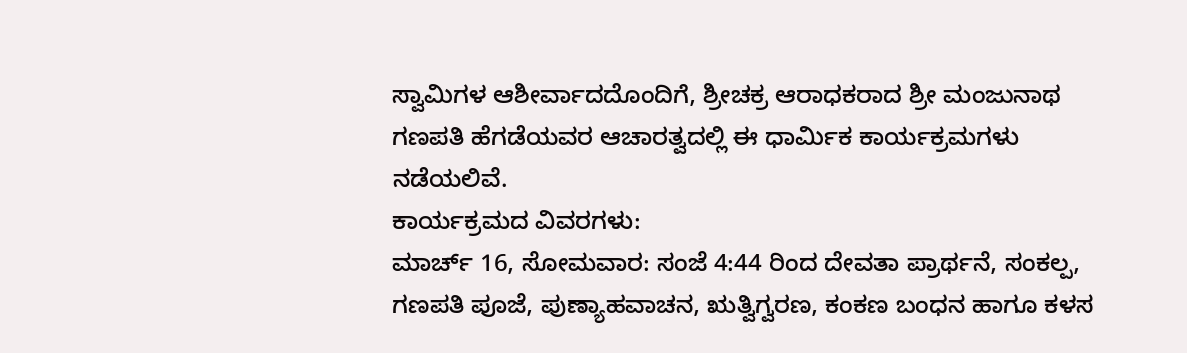ಸ್ವಾಮಿಗಳ ಆಶೀರ್ವಾದದೊಂದಿಗೆ, ಶ್ರೀಚಕ್ರ ಆರಾಧಕರಾದ ಶ್ರೀ ಮಂಜುನಾಥ ಗಣಪತಿ ಹೆಗಡೆಯವರ ಆಚಾರತ್ವದಲ್ಲಿ ಈ ಧಾರ್ಮಿಕ ಕಾರ್ಯಕ್ರಮಗಳು ನಡೆಯಲಿವೆ.
ಕಾರ್ಯಕ್ರಮದ ವಿವರಗಳು:
ಮಾರ್ಚ್ 16, ಸೋಮವಾರ: ಸಂಜೆ 4:44 ರಿಂದ ದೇವತಾ ಪ್ರಾರ್ಥನೆ, ಸಂಕಲ್ಪ, ಗಣಪತಿ ಪೂಜೆ, ಪುಣ್ಯಾಹವಾಚನ, ಋತ್ವಿಗ್ವರಣ, ಕಂಕಣ ಬಂಧನ ಹಾಗೂ ಕಳಸ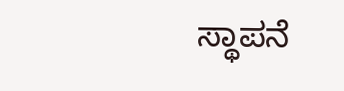ಸ್ಥಾಪನೆ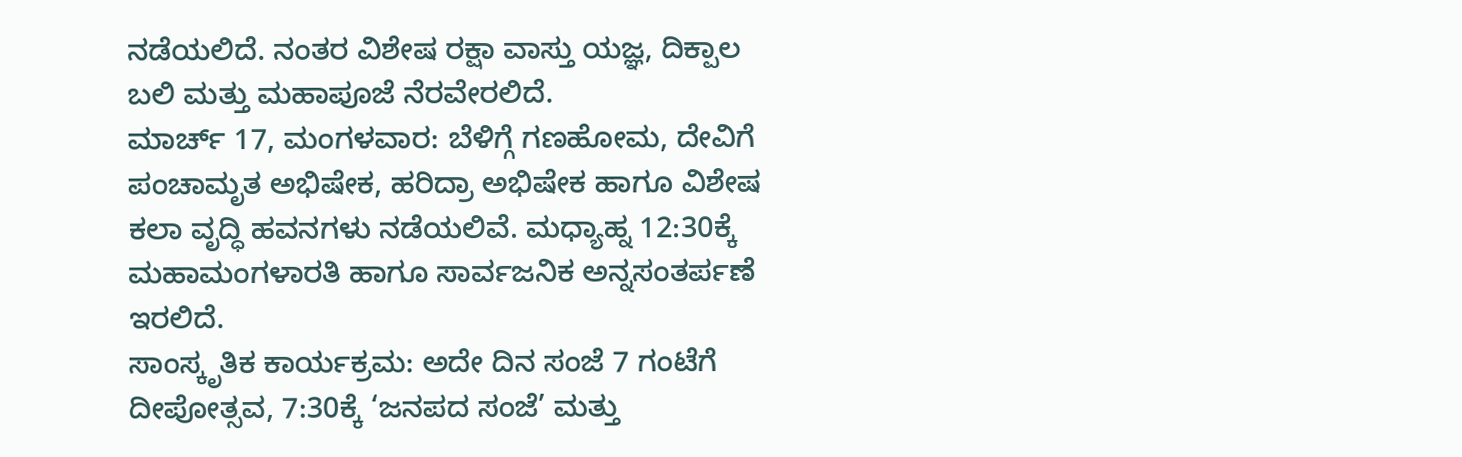ನಡೆಯಲಿದೆ. ನಂತರ ವಿಶೇಷ ರಕ್ಷಾ ವಾಸ್ತು ಯಜ್ಞ, ದಿಕ್ಪಾಲ ಬಲಿ ಮತ್ತು ಮಹಾಪೂಜೆ ನೆರವೇರಲಿದೆ.
ಮಾರ್ಚ್ 17, ಮಂಗಳವಾರ: ಬೆಳಿಗ್ಗೆ ಗಣಹೋಮ, ದೇವಿಗೆ ಪಂಚಾಮೃತ ಅಭಿಷೇಕ, ಹರಿದ್ರಾ ಅಭಿಷೇಕ ಹಾಗೂ ವಿಶೇಷ ಕಲಾ ವೃದ್ಧಿ ಹವನಗಳು ನಡೆಯಲಿವೆ. ಮಧ್ಯಾಹ್ನ 12:30ಕ್ಕೆ ಮಹಾಮಂಗಳಾರತಿ ಹಾಗೂ ಸಾರ್ವಜನಿಕ ಅನ್ನಸಂತರ್ಪಣೆ ಇರಲಿದೆ.
ಸಾಂಸ್ಕೃತಿಕ ಕಾರ್ಯಕ್ರಮ: ಅದೇ ದಿನ ಸಂಜೆ 7 ಗಂಟೆಗೆ ದೀಪೋತ್ಸವ, 7:30ಕ್ಕೆ ‘ಜನಪದ ಸಂಜೆ’ ಮತ್ತು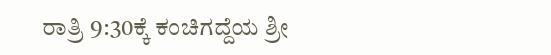ರಾತ್ರಿ 9:30ಕ್ಕೆ ಕಂಚಿಗದ್ದೆಯ ಶ್ರೀ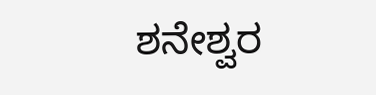ಶನೇಶ್ವರ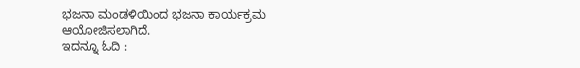ಭಜನಾ ಮಂಡಳಿಯಿಂದ ಭಜನಾ ಕಾರ್ಯಕ್ರಮ ಆಯೋಜಿಸಲಾಗಿದೆ.
ಇದನ್ನೂ ಓದಿ :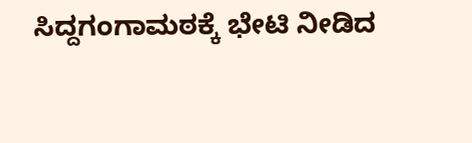ಸಿದ್ದಗಂಗಾಮಠಕ್ಕೆ ಭೇಟಿ ನೀಡಿದ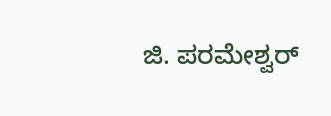ಜಿ. ಪರಮೇಶ್ವರ್